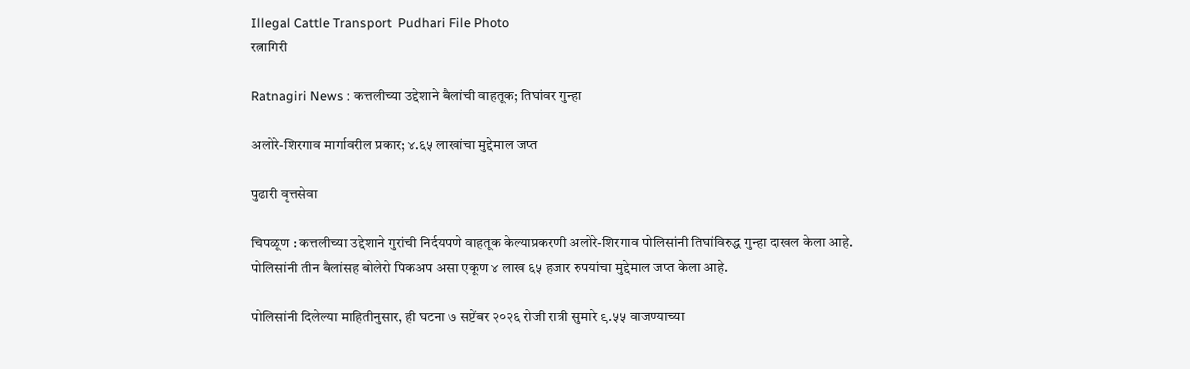Illegal Cattle Transport  Pudhari File Photo
रत्नागिरी

Ratnagiri News : कत्तलीच्या उद्देशाने बैलांची वाहतूक; तिघांवर गुन्हा

अलोरे-शिरगाव मार्गावरील प्रकार; ४.६५ लाखांचा मुद्देमाल जप्त

पुढारी वृत्तसेवा

चिपळूण : कत्तलीच्या उद्देशाने गुरांची निर्दयपणे वाहतूक केल्याप्रकरणी अलोरे-शिरगाव पोलिसांनी तिघांविरुद्ध गुन्हा दाखल केला आहे. पोलिसांनी तीन बैलांसह बोलेरो पिकअप असा एकूण ४ लाख ६५ हजार रुपयांचा मुद्देमाल जप्त केला आहे.

पोलिसांनी दिलेल्या माहितीनुसार, ही घटना ७ सप्टेंबर २०२६ रोजी रात्री सुमारे ९.५५ वाजण्याच्या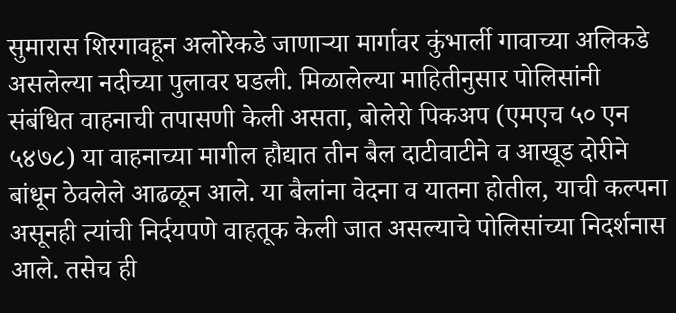सुमारास शिरगावहून अलोरेकडे जाणार्‍या मार्गावर कुंभार्ली गावाच्या अलिकडे असलेल्या नदीच्या पुलावर घडली. मिळालेल्या माहितीनुसार पोलिसांनी संबंधित वाहनाची तपासणी केली असता, बोलेरो पिकअप (एमएच ५० एन ५४७८) या वाहनाच्या मागील हौद्यात तीन बैल दाटीवाटीने व आखूड दोरीने बांधून ठेवलेले आढळून आले. या बैलांना वेदना व यातना होतील, याची कल्पना असूनही त्यांची निर्दयपणे वाहतूक केली जात असल्याचे पोलिसांच्या निदर्शनास आले. तसेच ही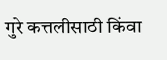गुरे कत्तलीसाठी किंवा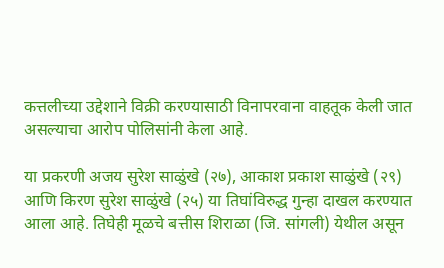कत्तलीच्या उद्देशाने विक्री करण्यासाठी विनापरवाना वाहतूक केली जात असल्याचा आरोप पोलिसांनी केला आहे.

या प्रकरणी अजय सुरेश साळुंखे (२७), आकाश प्रकाश साळुंखे (२९) आणि किरण सुरेश साळुंखे (२५) या तिघांविरुद्ध गुन्हा दाखल करण्यात आला आहे. तिघेही मूळचे बत्तीस शिराळा (जि. सांगली) येथील असून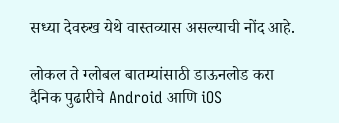सध्या देवरुख येथे वास्तव्यास असल्याची नोंद आहे.

लोकल ते ग्लोबल बातम्यांसाठी डाऊनलोड करा दैनिक पुढारीचे Android आणि iOS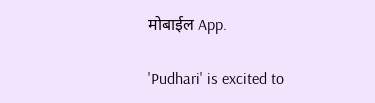मोबाईल App.

'Pudhari' is excited to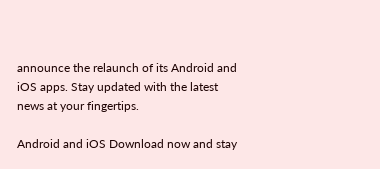announce the relaunch of its Android and iOS apps. Stay updated with the latest news at your fingertips.

Android and iOS Download now and stay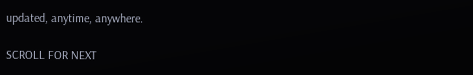updated, anytime, anywhere.

SCROLL FOR NEXT